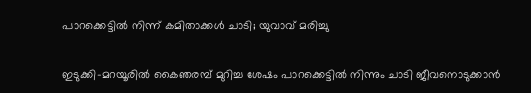പാറക്കെട്ടില്‍ നിന്ന് കമിതാക്കള്‍ ചാടി; യുവാവ് മരിച്ചു

ഇടുക്കി-മറയൂരില്‍ കൈഞരമ്പ് മുറിച്ച ശേഷം പാറക്കെട്ടില്‍ നിന്നും ചാടി ജീവനൊടുക്കാന്‍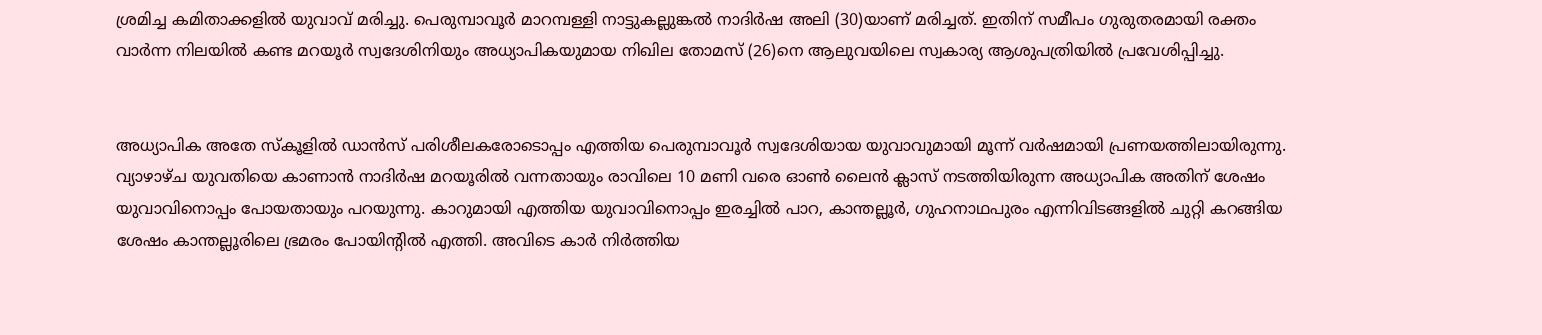ശ്രമിച്ച കമിതാക്കളില്‍ യുവാവ് മരിച്ചു. പെരുമ്പാവൂര്‍ മാറമ്പള്ളി നാട്ടുകല്ലുങ്കല്‍ നാദിര്‍ഷ അലി (30)യാണ് മരിച്ചത്. ഇതിന് സമീപം ഗുരുതരമായി രക്തം വാര്‍ന്ന നിലയില്‍ കണ്ട മറയൂര്‍ സ്വദേശിനിയും അധ്യാപികയുമായ നിഖില തോമസ് (26)നെ ആലുവയിലെ സ്വകാര്യ ആശുപത്രിയില്‍ പ്രവേശിപ്പിച്ചു.


അധ്യാപിക അതേ സ്‌കൂളില്‍ ഡാന്‍സ് പരിശീലകരോടൊപ്പം എത്തിയ പെരുമ്പാവൂര്‍ സ്വദേശിയായ യുവാവുമായി മൂന്ന് വര്‍ഷമായി പ്രണയത്തിലായിരുന്നു. വ്യാഴാഴ്ച യുവതിയെ കാണാന്‍ നാദിര്‍ഷ മറയൂരില്‍ വന്നതായും രാവിലെ 10 മണി വരെ ഓണ്‍ ലൈന്‍ ക്ലാസ് നടത്തിയിരുന്ന അധ്യാപിക അതിന് ശേഷം യുവാവിനൊപ്പം പോയതായും പറയുന്നു. കാറുമായി എത്തിയ യുവാവിനൊപ്പം ഇരച്ചില്‍ പാറ, കാന്തല്ലൂര്‍, ഗുഹനാഥപുരം എന്നിവിടങ്ങളില്‍ ചുറ്റി കറങ്ങിയ ശേഷം കാന്തല്ലൂരിലെ ഭ്രമരം പോയിന്റില്‍ എത്തി. അവിടെ കാര്‍ നിര്‍ത്തിയ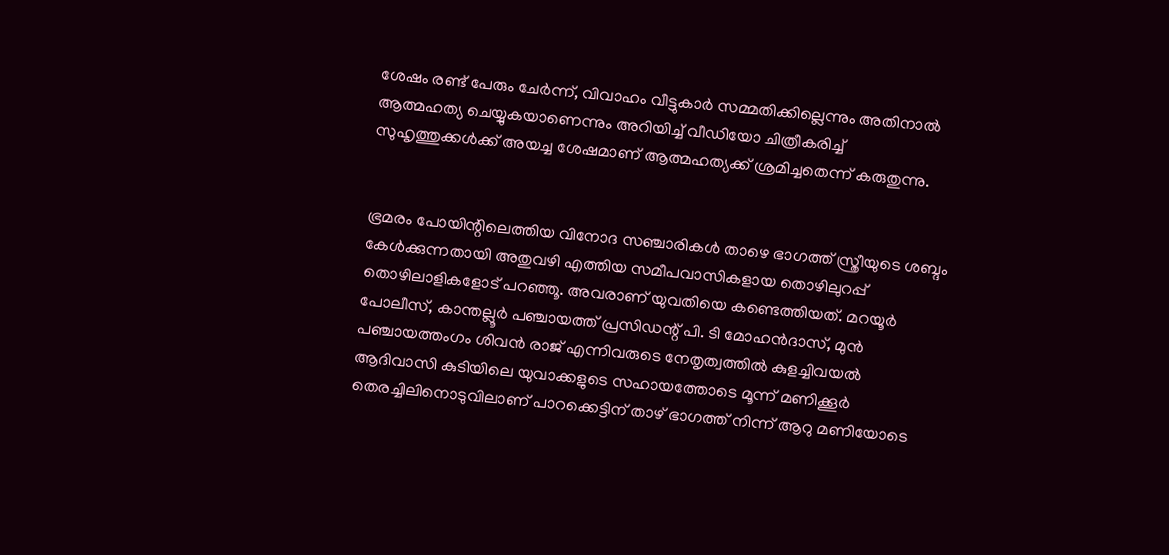ശേഷം രണ്ട് പേരും ചേര്‍ന്ന്, വിവാഹം വീട്ടുകാര്‍ സമ്മതിക്കില്ലെന്നും അതിനാല്‍ ആത്മഹത്യ ചെയ്യുകയാണെന്നും അറിയിച്ച് വീഡിയോ ചിത്രീകരിച്ച് സുഹൃത്തുക്കള്‍ക്ക് അയച്ച ശേഷമാണ് ആത്മഹത്യക്ക് ശ്രമിച്ചതെന്ന് കരുതുന്നു.


ഭ്രമരം പോയിന്റിലെത്തിയ വിനോദ സഞ്ചാരികള്‍ താഴെ ഭാഗത്ത് സ്ത്രീയുടെ ശബ്ദം കേള്‍ക്കുന്നതായി അതുവഴി എത്തിയ സമീപവാസികളായ തൊഴിലുറപ്പ് തൊഴിലാളികളോട് പറഞ്ഞൂ. അവരാണ് യുവതിയെ കണ്ടെത്തിയത്. മറയൂര്‍ പോലീസ്, കാന്തല്ലൂര്‍ പഞ്ചായത്ത് പ്രസിഡന്റ് പി. ടി മോഹന്‍ദാസ്, മുന്‍ പഞ്ചായത്തംഗം ശിവന്‍ രാജ് എന്നിവരുടെ നേതൃത്വത്തില്‍ കുളച്ചിവയല്‍ ആദിവാസി കുടിയിലെ യുവാക്കളുടെ സഹായത്തോടെ മൂന്ന് മണിക്കൂര്‍ തെരച്ചിലിനൊടുവിലാണ് പാറക്കെട്ടിന് താഴ് ഭാഗത്ത് നിന്ന് ആറു മണിയോടെ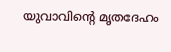യുവാവിന്റെ മൃതദേഹം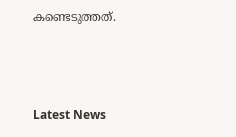കണ്ടെടുത്തത്.



Latest News